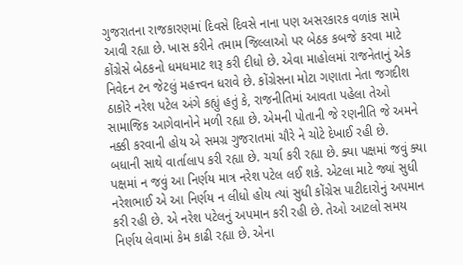ગુજરાતના રાજકારણમાં દિવસે દિવસે નાના પણ અસરકારક વળાંક સામે આવી રહ્યા છે. ખાસ કરીને તમામ જિલ્લાઓ પર બેઠક કબજે કરવા માટે કોંગ્રેસે બેઠકનો ધમધમાટ શરૂ કરી દીધો છે. એવા માહોલમાં રાજનેતાનું એક નિવેદન ટન જેટલું મહત્ત્વન ધરાવે છે. કોંગ્રેસના મોટા ગણાતા નેતા જગદીશ ઠાકોરે નરેશ પટેલ અંગે કહ્યું હતું કે, રાજનીતિમાં આવતા પહેલા તેઓ સામાજિક આગેવાનોને મળી રહ્યા છે. એમની પોતાની જે રણનીતિ જે અમને નક્કી કરવાની હોય એ સમગ્ર ગુજરાતમાં ચૌરે ને ચોટે દેખાઈ રહી છે.
બધાની સાથે વાર્તાલાપ કરી રહ્યા છે. ચર્ચા કરી રહ્યા છે. ક્યા પક્ષમાં જવું ક્યા પક્ષમાં ન જવું આ નિર્ણય માત્ર નરેશ પટેલ લઈ શકે. એટલા માટે જ્યાં સુધી નરેશભાઈ એ આ નિર્ણય ન લીધો હોય ત્યાં સુધી કોંગ્રેસ પાટીદારોનું અપમાન કરી રહી છે. એ નરેશ પટેલનું અપમાન કરી રહી છે. તેઓ આટલો સમય નિર્ણય લેવામાં કેમ કાઢી રહ્યા છે. એના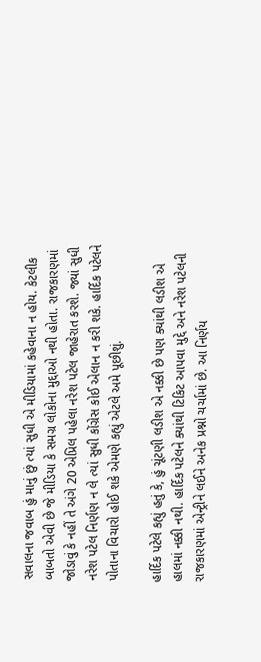સવાલના જવાબ હું માનું છું ત્યાં સુધી એ મીડિયામાં કહેવાના ન હોય. કેટલીક બાબતો એવી છે જે મીડિયા કે સમગ્ર લોકોના મુદ્દાઓ નથી હોતા. રાજકારણમાં જોડાવું કે નહીં તે અંગે 20 એપ્રિલ પહેલા નરેશ પટેલ જાહેરાત કરશે. જ્યાં સુધી નરેશ પટેલ નિર્ણણ ન લે ત્યાં સુધી કોંગ્રેસ કોઈ એલાન ન કરી શકે. હાર્દિક પટેલને પોતાના વિચારો હોઈ શકે એમણે કહ્યું એટલે અમે પૂછીશું.

હાર્દિક પટેલે કહ્યું હતું કે, હું ચૂંટણી લડીશ એ નક્કી છે પણ ક્યાંથી લડીશ એ હાલમાં નક્કી નથી. હાર્દિક પટેલને ક્યાંથી ટિકિટ આપવા મુદ્દે અને નરેશ પટેલની રાજકારણમાં એન્ટ્રીને લઈને અનેક પ્રશ્નો ચર્ચામાં છે. આ નિર્ણય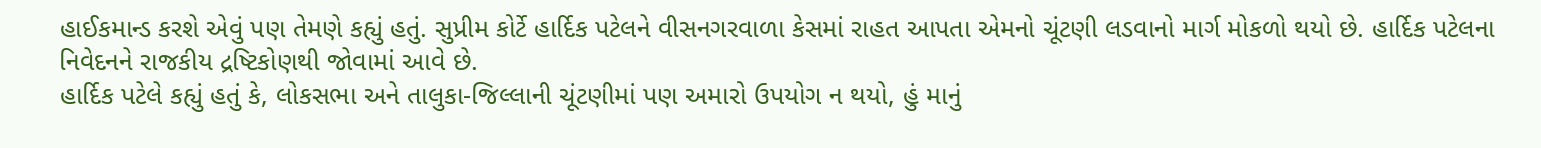હાઈકમાન્ડ કરશે એવું પણ તેમણે કહ્યું હતું. સુપ્રીમ કોર્ટે હાર્દિક પટેલને વીસનગરવાળા કેસમાં રાહત આપતા એમનો ચૂંટણી લડવાનો માર્ગ મોકળો થયો છે. હાર્દિક પટેલના નિવેદનને રાજકીય દ્રષ્ટિકોણથી જોવામાં આવે છે.
હાર્દિક પટેલે કહ્યું હતું કે, લોકસભા અને તાલુકા-જિલ્લાની ચૂંટણીમાં પણ અમારો ઉપયોગ ન થયો, હું માનું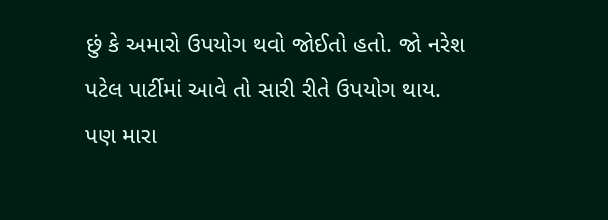છું કે અમારો ઉપયોગ થવો જોઈતો હતો. જો નરેશ પટેલ પાર્ટીમાં આવે તો સારી રીતે ઉપયોગ થાય. પણ મારા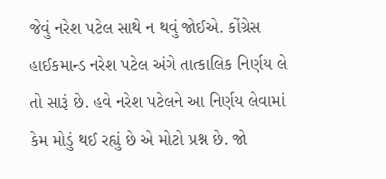જેવું નરેશ પટેલ સાથે ન થવું જોઈએ. કોંગ્રેસ હાઈકમાન્ડ નરેશ પટેલ અંગે તાત્કાલિક નિર્ણય લે તો સારૂં છે. હવે નરેશ પટેલને આ નિર્ણય લેવામાં કેમ મોડું થઈ રહ્યું છે એ મોટો પ્રશ્ન છે. જો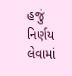હજું નિર્ણય લેવામાં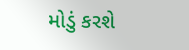મોડું કરશે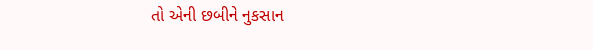તો એની છબીને નુકસાન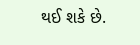થઈ શકે છે.